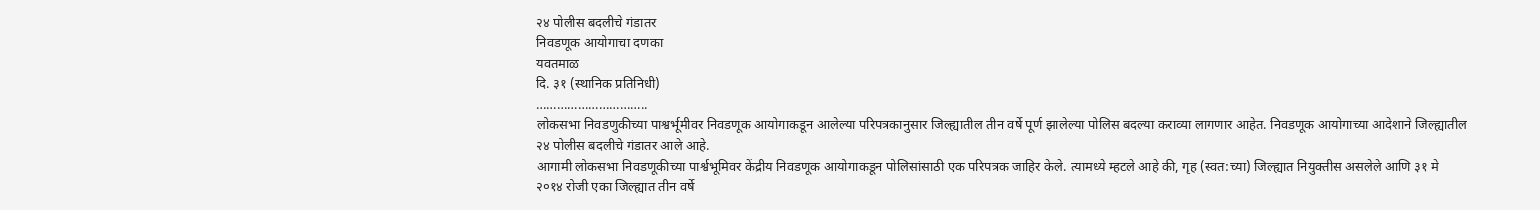२४ पोलीस बदलीचे गंडातर
निवडणूक आयोगाचा दणका
यवतमाळ
दि. ३१ (स्थानिक प्रतिनिधी)
…………………………..
लोकसभा निवडणुकीच्या पाश्वर्भूमीवर निवडणूक आयोगाकडून आलेल्या परिपत्रकानुसार जिल्ह्यातील तीन वर्षे पूर्ण झालेल्या पोलिस बदल्या कराव्या लागणार आहेत. निवडणूक आयोगाच्या आदेशाने जिल्ह्यातील २४ पोलीस बदलीचे गंडातर आले आहे.
आगामी लोकसभा निवडणूकीच्या पार्श्वभूमिवर केंद्रीय निवडणूक आयोगाकडून पोलिसांसाठी एक परिपत्रक जाहिर केले. त्यामध्ये म्हटले आहे की, गृह (स्वत:च्या) जिल्ह्यात नियुक्तीस असलेले आणि ३१ मे २०१४ रोजी एका जिल्ह्यात तीन वर्षे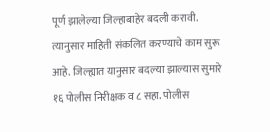पूर्ण झालेल्या जिल्हाबाहेर बदली करावी. त्यानुसार माहिती संकलित करण्याचे काम सुरू आहे. जिल्ह्यात यानुसार बदल्या झाल्यास सुमारे १६ पोलीस निरीक्षक व ८ सहा. पोलीस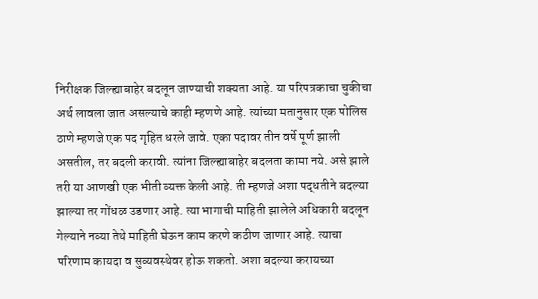निरीक्षक जिल्ह्याबाहेर बदलून जाण्याची शक्यता आहे. या परिपत्रकाचा चुकीचा अर्थ लावला जात असल्याचे काही म्हणणे आहे. त्यांच्या मतानुसार एक पोलिस ठाणे म्हणजे एक पद गृहित धरले जावे. एका पदावर तीन वर्षे पूर्ण झाली असतील, तर बदली करावी. त्यांना जिल्ह्याबाहेर बदलता कामा नये. असे झाले तरी या आणखी एक भीती व्यक्त केली आहे. ती म्हणजे अशा पद्धतीने बदल्या झाल्या तर गोंधळ उडणार आहे. त्या भागाची माहिती झालेले अधिकारी बदलून गेल्याने नव्या तेथे माहिती घेऊन काम करणे कठीण जाणार आहे. त्याचा परिणाम कायदा व सुव्यवस्थेवर होऊ शकतो. अशा बदल्या करायच्या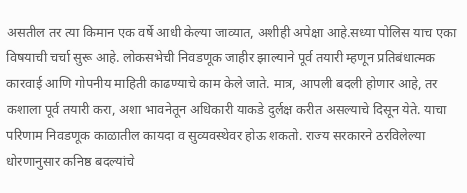असतील तर त्या किमान एक वर्षे आधी केल्या जाव्यात, अशीही अपेक्षा आहे.सध्या पोलिस याच एका विषयाची चर्चा सुरू आहे. लोकसभेची निवडणूक जाहीर झाल्याने पूर्व तयारी म्हणून प्रतिबंधात्मक कारवाई आणि गोपनीय माहिती काढण्याचे काम केले जाते. मात्र, आपली बदली होणार आहे, तर कशाला पूर्व तयारी करा, अशा भावनेतून अधिकारी याकडे दुर्लक्ष करीत असल्याचे दिसून येते. याचा परिणाम निवडणूक काळातील कायदा व सुव्यवस्थेवर होऊ शकतो. राज्य सरकारने ठरविलेल्या धोरणानुसार कनिष्ठ बदल्यांचे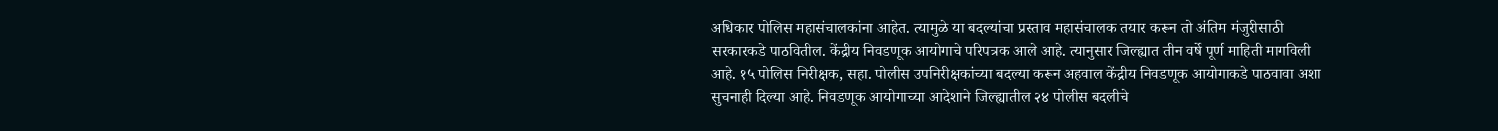अधिकार पोलिस महासंचालकांना आहेत. त्यामुळे या बदल्यांचा प्रस्ताव महासंचालक तयार करून तो अंतिम मंजुरीसाठी सरकारकडे पाठवितील. केंद्रीय निवडणूक आयोगाचे परिपत्रक आले आहे. त्यानुसार जिल्ह्यात तीन वर्षे पूर्ण माहिती मागविली आहे. १५ पोलिस निरीक्षक, सहा. पोलीस उपनिरीक्षकांच्या बदल्या करून अहवाल केंद्रीय निवडणूक आयोगाकडे पाठवावा अशा सुचनाही दिल्या आहे. निवडणूक आयोगाच्या आदेशाने जिल्ह्यातील २४ पोलीस बदलीचे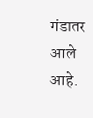गंडातर आले आहे.